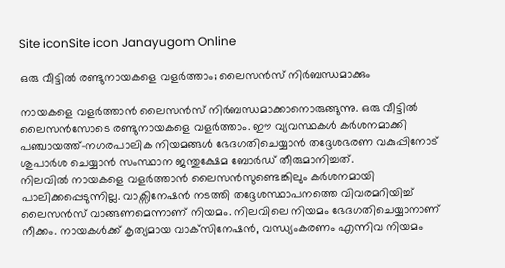Site iconSite icon Janayugom Online

ഒരു വീട്ടില്‍ രണ്ടുനായകളെ വളര്‍ത്താം; ലൈസന്‍സ് നിര്‍ബന്ധമാക്കും

നായകളെ വളര്‍ത്താന്‍ ലൈസന്‍സ് നിര്‍ബന്ധമാക്കാനൊരുങ്ങുന്നു. ഒരു വീട്ടില്‍ ലൈസന്‍സോടെ രണ്ടുനായകളെ വളര്‍ത്താം. ഈ വ്യവസ്ഥകള്‍ കര്‍ശനമാക്കി പഞ്ചായത്ത്-നഗരപാലിക നിയമങ്ങള്‍ ഭേദഗതിചെയ്യാന്‍ തദ്ദേശഭരണ വകുപ്പിനോട് ശുപാര്‍ശ ചെയ്യാന്‍ സംസ്ഥാന ജന്തുക്ഷേമ ബോര്‍ഡ് തീരുമാനിച്ചത്.
നിലവില്‍ നായകളെ വളര്‍ത്താന്‍ ലൈസന്‍സുണ്ടെങ്കിലും കര്‍ശനമായി പാലിക്കപ്പെടുന്നില്ല. വാക്സിനേഷന്‍ നടത്തി തദ്ദേശസ്ഥാപനത്തെ വിവരമറിയിച്ച് ലൈസന്‍സ് വാങ്ങണമെന്നാണ് നിയമം. നിലവിലെ നിയമം ഭേദഗതിചെയ്യാനാണ് നീക്കം. നായകള്‍ക്ക് കൃത്യമായ വാക്‌സിനേഷന്‍, വന്ധ്യംകരണം എന്നിവ നിയമം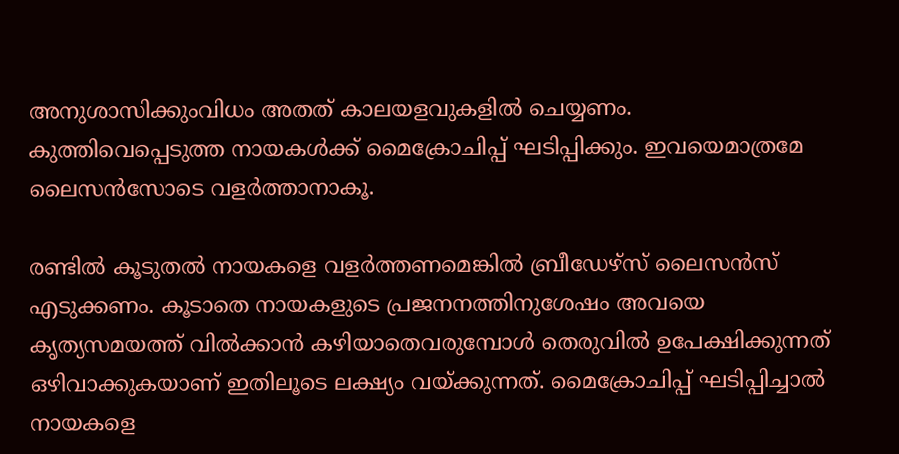അനുശാസിക്കുംവിധം അതത് കാലയളവുകളില്‍ ചെയ്യണം. കുത്തിവെപ്പെടുത്ത നായകള്‍ക്ക് മൈക്രോചിപ്പ് ഘടിപ്പിക്കും. ഇവയെമാത്രമേ ലൈസന്‍സോടെ വളര്‍ത്താനാകൂ.

രണ്ടില്‍ കൂടുതല്‍ നായകളെ വളര്‍ത്തണമെങ്കില്‍ ബ്രീഡേഴ്‌സ് ലൈസന്‍സ് എടുക്കണം. കൂടാതെ നായകളുടെ പ്രജനനത്തിനുശേഷം അവയെ കൃത്യസമയത്ത് വില്‍ക്കാന്‍ കഴിയാതെവരുമ്പോള്‍ തെരുവില്‍ ഉപേക്ഷിക്കുന്നത് ഒഴിവാക്കുകയാണ് ഇതിലൂടെ ലക്ഷ്യം വയ്ക്കുന്നത്. മൈക്രോചിപ്പ് ഘടിപ്പിച്ചാല്‍ നായകളെ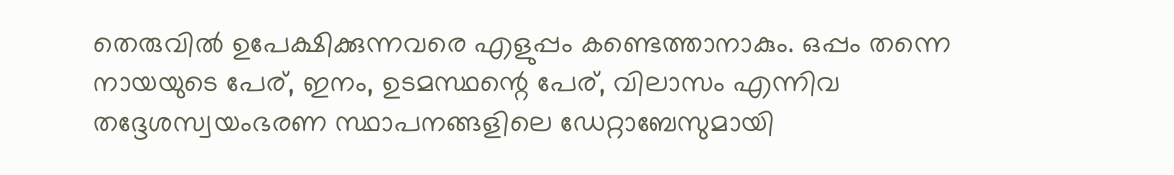തെരുവില്‍ ഉപേക്ഷിക്കുന്നവരെ എളുപ്പം കണ്ടെത്താനാകും. ഒപ്പം തന്നെ നായയുടെ പേര്, ഇനം, ഉടമസ്ഥന്റെ പേര്, വിലാസം എന്നിവ തദ്ദേശസ്വയംഭരണ സ്ഥാപനങ്ങളിലെ ഡേറ്റാബേസുമായി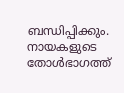ബന്ധിപ്പിക്കും. നായകളുടെ തോള്‍ഭാഗത്ത്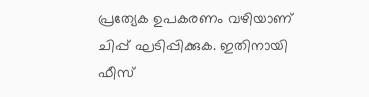പ്രത്യേക ഉപകരണം വഴിയാണ് ചിപ്പ് ഘടിപ്പിക്കുക. ഇതിനായി ഫീസ്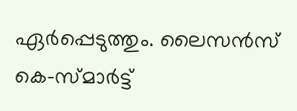ഏര്‍പ്പെടുത്തും. ലൈസന്‍സ് കെ-സ്മാര്‍ട്ട്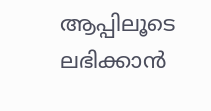ആപ്പിലൂടെ ലഭിക്കാന്‍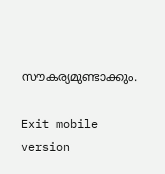സൗകര്യമുണ്ടാക്കും.

Exit mobile version